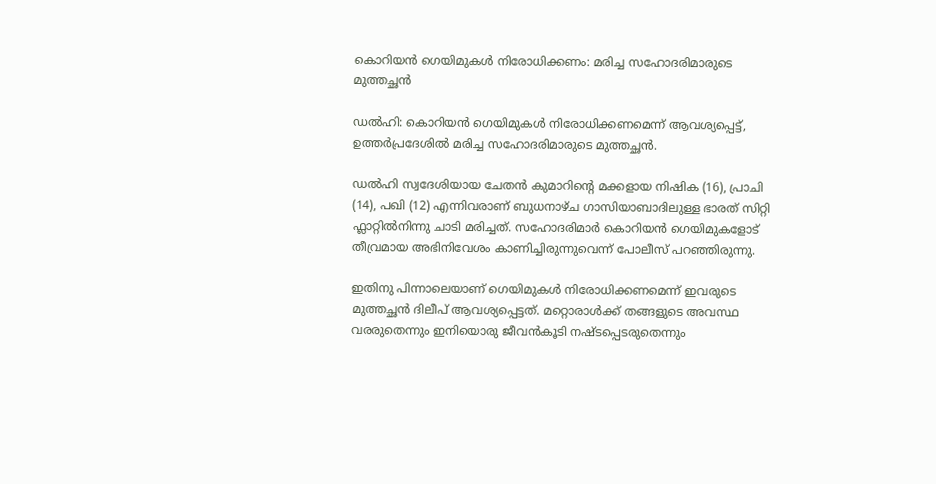കൊറിയൻ ഗെയിമുകള്‍ നിരോധിക്കണം: മരിച്ച സഹോദരിമാരുടെ മുത്തച്ഛൻ

ഡല്‍ഹി: കൊറിയൻ ഗെയിമുകള്‍ നിരോധിക്കണമെന്ന് ആവശ്യപ്പെട്ട്, ഉത്തർപ്രദേശില്‍ മരിച്ച സഹോദരിമാരുടെ മുത്തച്ഛൻ.

ഡല്‍ഹി സ്വദേശിയായ ചേതൻ കുമാറിന്റെ മക്കളായ നിഷിക (16), പ്രാചി (14), പഖി (12) എന്നിവരാണ് ബുധനാഴ്ച ഗാസിയാബാദിലുള്ള ഭാരത് സിറ്റി ഫ്ലാറ്റില്‍നിന്നു ചാടി മരിച്ചത്. സഹോദരിമാർ കൊറിയൻ ഗെയിമുകളോട് തീവ്രമായ അഭിനിവേശം കാണിച്ചിരുന്നുവെന്ന് പോലീസ് പറഞ്ഞിരുന്നു.

ഇതിനു പിന്നാലെയാണ് ഗെയിമുകള്‍ നിരോധിക്കണമെന്ന് ഇവരുടെ മുത്തച്ഛൻ ദിലീപ് ആവശ്യപ്പെട്ടത്. മറ്റൊരാള്‍ക്ക് തങ്ങളുടെ അവസ്ഥ വരരുതെന്നും ഇനിയൊരു ജീവൻകൂടി നഷ്ടപ്പെടരുതെന്നും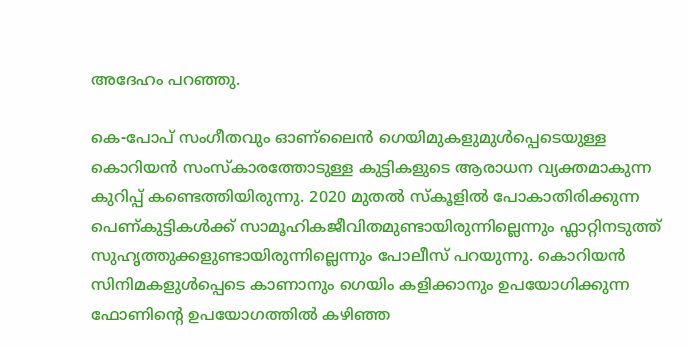അദേഹം പറഞ്ഞു.

കെ-പോപ് സംഗീതവും ഓണ്ലൈൻ ഗെയിമുകളുമുള്‍പ്പെടെയുള്ള കൊറിയൻ സംസ്കാരത്തോടുള്ള കുട്ടികളുടെ ആരാധന വ്യക്തമാകുന്ന കുറിപ്പ് കണ്ടെത്തിയിരുന്നു. 2020 മുതല്‍ സ്കൂളില്‍ പോകാതിരിക്കുന്ന പെണ്കുട്ടികള്‍ക്ക് സാമൂഹികജീവിതമുണ്ടായിരുന്നില്ലെന്നും ഫ്ലാറ്റിനടുത്ത് സുഹൃത്തുക്കളുണ്ടായിരുന്നില്ലെന്നും പോലീസ് പറയുന്നു. കൊറിയൻ സിനിമകളുള്‍പ്പെടെ കാണാനും ഗെയിം കളിക്കാനും ഉപയോഗിക്കുന്ന ഫോണിന്റെ ഉപയോഗത്തില്‍ കഴിഞ്ഞ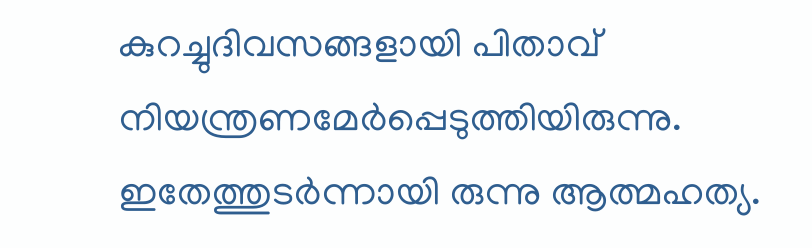കുറച്ചുദിവസങ്ങളായി പിതാവ് നിയന്ത്രണമേർപ്പെടുത്തിയിരുന്നു. ഇതേത്തുടർന്നായി രുന്നു ആത്മഹത്യ.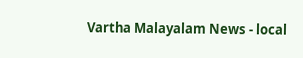Vartha Malayalam News - local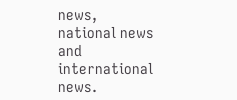news, national news and international news.